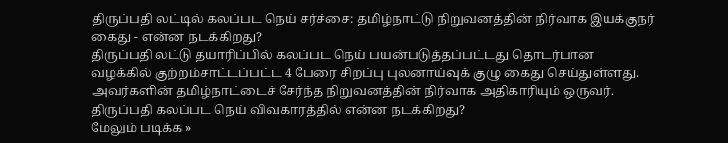திருப்பதி லட்டில் கலப்பட நெய் சர்ச்சை: தமிழ்நாட்டு நிறுவனத்தின் நிர்வாக இயக்குநர் கைது - என்ன நடக்கிறது?
திருப்பதி லட்டு தயாரிப்பில் கலப்பட நெய் பயன்படுத்தப்பட்டது தொடர்பான வழக்கில் குற்றம்சாட்டப்பட்ட 4 பேரை சிறப்பு புலனாய்வுக் குழு கைது செய்துள்ளது. அவர்களின் தமிழ்நாட்டைச் சேர்ந்த நிறுவனத்தின் நிர்வாக அதிகாரியும் ஒருவர். திருப்பதி கலப்பட நெய் விவகாரத்தில் என்ன நடக்கிறது?
மேலும் படிக்க »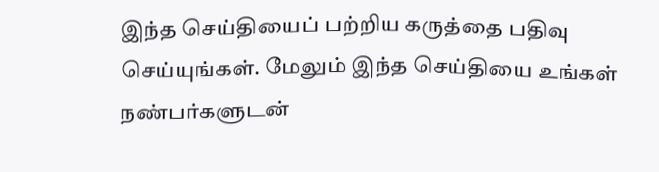இந்த செய்தியைப் பற்றிய கருத்தை பதிவு செய்யுங்கள். மேலும் இந்த செய்தியை உங்கள் நண்பர்களுடன்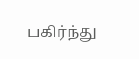பகிர்ந்து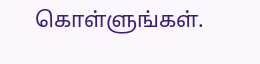கொள்ளுங்கள்.